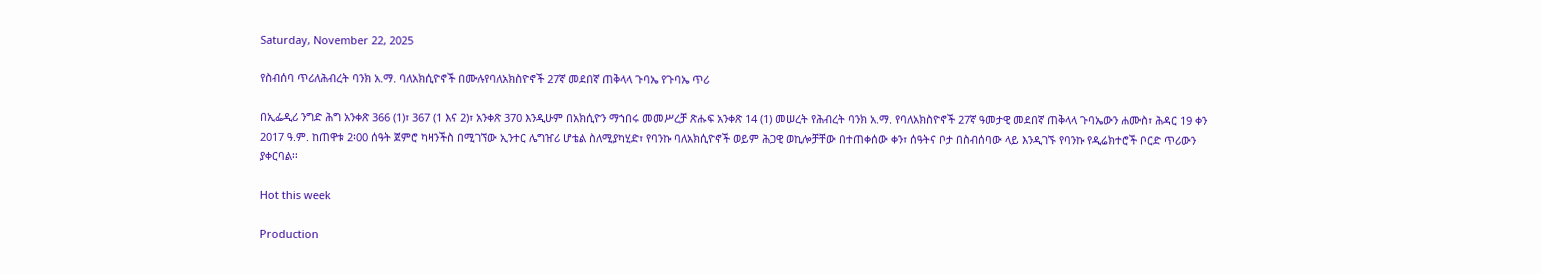Saturday, November 22, 2025

የስብሰባ ጥሪለሕብረት ባንክ አ.ማ. ባለአክሲዮኖች በሙሉየባለአክስዮኖች 27ኛ መደበኛ ጠቅላላ ጉባኤ የጉባኤ ጥሪ

በኢፌዲሪ ንግድ ሕግ አንቀጽ 366 (1)፣ 367 (1 እና 2)፣ አንቀጽ 370 እንዲሁም በአክሲዮን ማኀበሩ መመሥረቻ ጽሑፍ አንቀጽ 14 (1) መሠረት የሕብረት ባንክ አ.ማ. የባለአክስዮኖች 27ኛ ዓመታዊ መደበኛ ጠቅላላ ጉባኤውን ሐሙስ፣ ሕዳር 19 ቀን 2017 ዓ.ም. ከጠዋቱ 2፡00 ሰዓት ጀምሮ ካዛንችስ በሚገኘው ኢንተር ሌግዠሪ ሆቴል ስለሚያካሂድ፣ የባንኩ ባለአክሲዮኖች ወይም ሕጋዊ ወኪሎቻቸው በተጠቀሰው ቀን፣ ሰዓትና ቦታ በስብሰባው ላይ እንዲገኙ የባንኩ የዲሬክተሮች ቦርድ ጥሪውን ያቀርባል፡፡

Hot this week

Production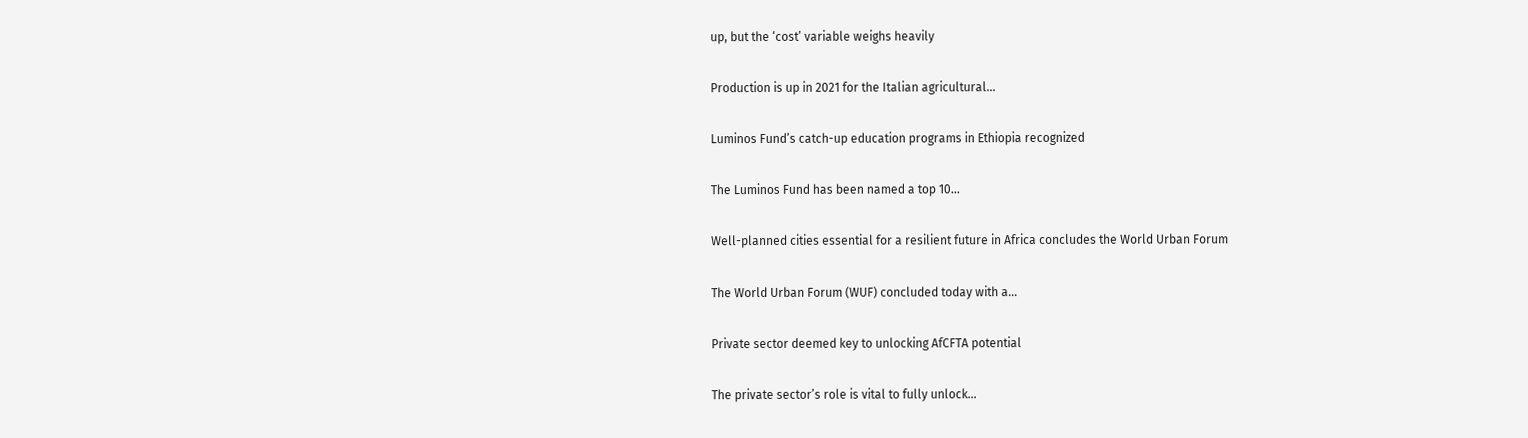up, but the ‘cost’ variable weighs heavily

Production is up in 2021 for the Italian agricultural...

Luminos Fund’s catch-up education programs in Ethiopia recognized

The Luminos Fund has been named a top 10...

Well-planned cities essential for a resilient future in Africa concludes the World Urban Forum

The World Urban Forum (WUF) concluded today with a...

Private sector deemed key to unlocking AfCFTA potential

The private sector’s role is vital to fully unlock...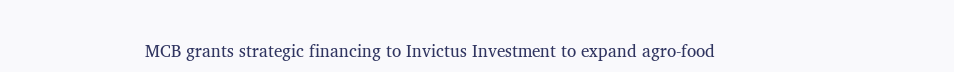MCB grants strategic financing to Invictus Investment to expand agro-food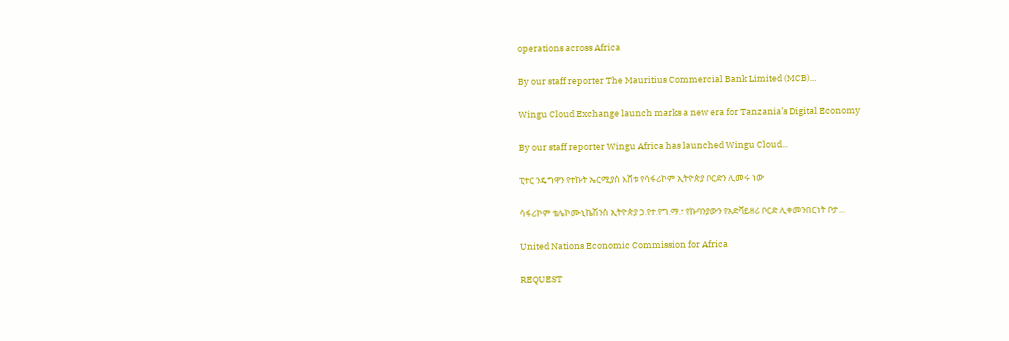operations across Africa

By our staff reporter The Mauritius Commercial Bank Limited (MCB)...

Wingu Cloud Exchange launch marks a new era for Tanzania’s Digital Economy

By our staff reporter Wingu Africa has launched Wingu Cloud...

ፒተር ንዴግዋን የተኩት ኤርሚያስ እሸቱ የሳፋሪኮም ኢትዮጵያ ቦርድን ሊመሩ ነው

ሳፋሪኮም ቴሌኮሙኒኬሽንስ ኢትዮጵያ ኃ.የተ.የግ.ማ.፣ የኩባንያውን የአድቫይዘሪ ቦርድ ሊቀመንበርነት ቦታ...

United Nations Economic Commission for Africa

REQUEST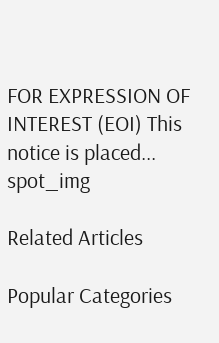FOR EXPRESSION OF INTEREST (EOI) This notice is placed...
spot_img

Related Articles

Popular Categories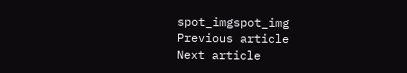spot_imgspot_img
Previous article
Next article